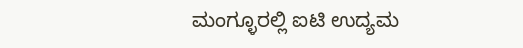ಮಂಗ್ಳೂರಲ್ಲಿ ಐಟಿ ಉದ್ಯಮ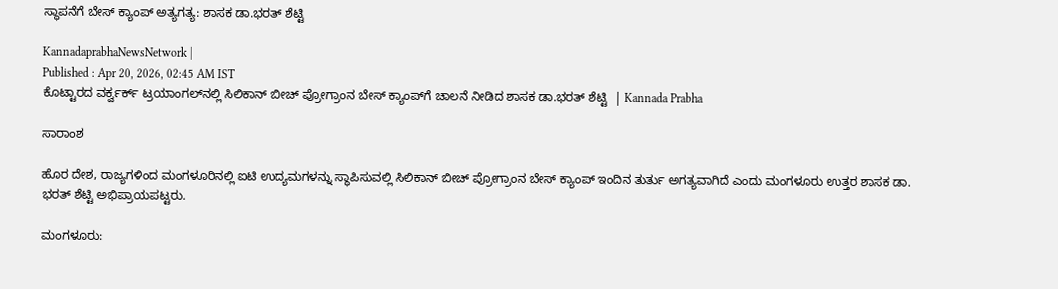ಸ್ಥಾಪನೆಗೆ ಬೇಸ್ ಕ್ಯಾಂಪ್‌ ಅತ್ಯಗತ್ಯ: ಶಾಸಕ ಡಾ.ಭರತ್‌ ಶೆಟ್ಟಿ

KannadaprabhaNewsNetwork |
Published : Apr 20, 2026, 02:45 AM IST
ಕೊಟ್ಟಾರದ ವರ್ಕ್ವರ್ಕ್ ಟ್ರಯಾಂಗಲ್‌ನಲ್ಲಿ ಸಿಲಿಕಾನ್‌ ಬೀಚ್‌ ಪ್ರೋಗ್ರಾಂನ ಬೇಸ್ ಕ್ಯಾಂಪ್‌ಗೆ ಚಾಲನೆ ನೀಡಿದ ಶಾಸಕ ಡಾ.ಭರತ್‌ ಶೆಟ್ಟಿ  | Kannada Prabha

ಸಾರಾಂಶ

ಹೊರ ದೇಶ, ರಾಜ್ಯಗಳಿಂದ ಮಂಗಳೂರಿನಲ್ಲಿ ಐಟಿ ಉದ್ಯಮಗಳನ್ನು ಸ್ಥಾಪಿಸುವಲ್ಲಿ ಸಿಲಿಕಾನ್‌ ಬೀಚ್‌ ಪ್ರೋಗ್ರಾಂನ ಬೇಸ್‌ ಕ್ಯಾಂಪ್‌ ಇಂದಿನ ತುರ್ತು ಅಗತ್ಯವಾಗಿದೆ ಎಂದು ಮಂಗಳೂರು ಉತ್ತರ ಶಾಸಕ ಡಾ. ಭರತ್‌ ಶೆಟ್ಟಿ ಅಭಿಪ್ರಾಯಪಟ್ಟರು.

ಮಂಗಳೂರು: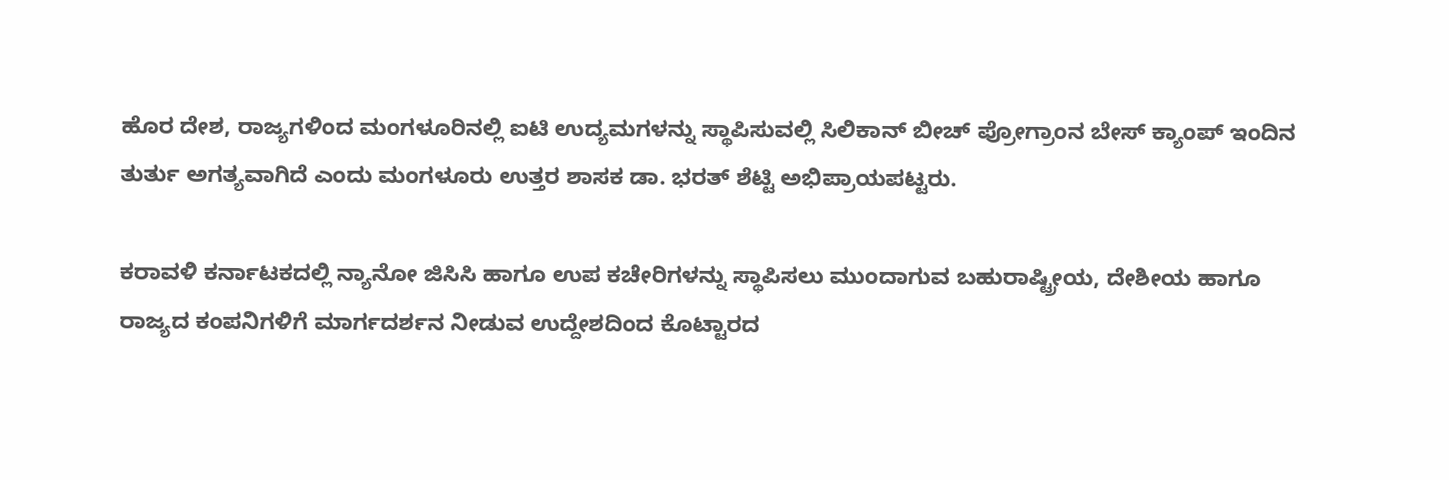ಹೊರ ದೇಶ, ರಾಜ್ಯಗಳಿಂದ ಮಂಗಳೂರಿನಲ್ಲಿ ಐಟಿ ಉದ್ಯಮಗಳನ್ನು ಸ್ಥಾಪಿಸುವಲ್ಲಿ ಸಿಲಿಕಾನ್‌ ಬೀಚ್‌ ಪ್ರೋಗ್ರಾಂನ ಬೇಸ್‌ ಕ್ಯಾಂಪ್‌ ಇಂದಿನ ತುರ್ತು ಅಗತ್ಯವಾಗಿದೆ ಎಂದು ಮಂಗಳೂರು ಉತ್ತರ ಶಾಸಕ ಡಾ. ಭರತ್‌ ಶೆಟ್ಟಿ ಅಭಿಪ್ರಾಯಪಟ್ಟರು.

ಕರಾವಳಿ ಕರ್ನಾಟಕದಲ್ಲಿ ನ್ಯಾನೋ ಜಿಸಿಸಿ ಹಾಗೂ ಉಪ ಕಚೇರಿಗಳನ್ನು ಸ್ಥಾಪಿಸಲು ಮುಂದಾಗುವ ಬಹುರಾಷ್ಟ್ರೀಯ, ದೇಶೀಯ ಹಾಗೂ ರಾಜ್ಯದ ಕಂಪನಿಗಳಿಗೆ ಮಾರ್ಗದರ್ಶನ ನೀಡುವ ಉದ್ದೇಶದಿಂದ ಕೊಟ್ಟಾರದ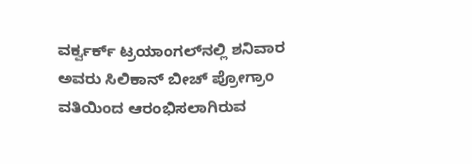ವರ್ಕ್ವರ್ಕ್ ಟ್ರಯಾಂಗಲ್‌ನಲ್ಲಿ ಶನಿವಾರ ಅವರು ಸಿಲಿಕಾನ್‌ ಬೀಚ್‌ ಪ್ರೋಗ್ರಾಂ ವತಿಯಿಂದ ಆರಂಭಿಸಲಾಗಿರುವ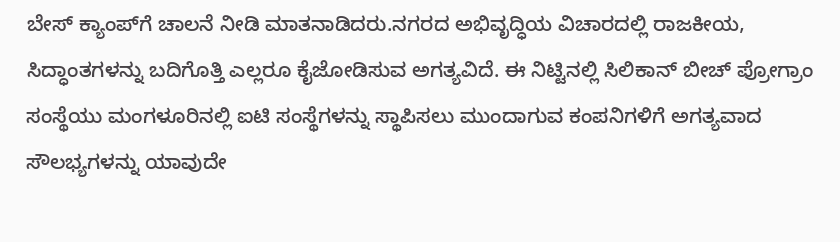ಬೇಸ್‌ ಕ್ಯಾಂಪ್‌ಗೆ ಚಾಲನೆ ನೀಡಿ ಮಾತನಾಡಿದರು.ನಗರದ ಅಭಿವೃದ್ಧಿಯ ವಿಚಾರದಲ್ಲಿ ರಾಜಕೀಯ, ಸಿದ್ಧಾಂತಗಳನ್ನು ಬದಿಗೊತ್ತಿ ಎಲ್ಲರೂ ಕೈಜೋಡಿಸುವ ಅಗತ್ಯವಿದೆ. ಈ ನಿಟ್ಟಿನಲ್ಲಿ ಸಿಲಿಕಾನ್‌ ಬೀಚ್‌ ಪ್ರೋಗ್ರಾಂ ಸಂಸ್ಥೆಯು ಮಂಗಳೂರಿನಲ್ಲಿ ಐಟಿ ಸಂಸ್ಥೆಗಳನ್ನು ಸ್ಥಾಪಿಸಲು ಮುಂದಾಗುವ ಕಂಪನಿಗಳಿಗೆ ಅಗತ್ಯವಾದ ಸೌಲಭ್ಯಗಳನ್ನು ಯಾವುದೇ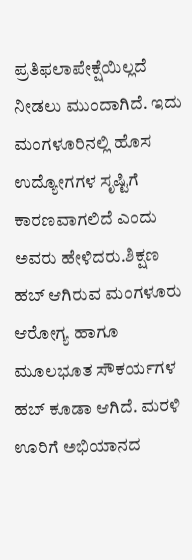ಪ್ರತಿಫಲಾಪೇಕ್ಷೆಯಿಲ್ಲದೆ ನೀಡಲು ಮುಂದಾಗಿದೆ. ಇದು ಮಂಗಳೂರಿನಲ್ಲಿ ಹೊಸ ಉದ್ಯೋಗಗಳ ಸೃಷ್ಟಿಗೆ ಕಾರಣವಾಗಲಿದೆ ಎಂದು ಅವರು ಹೇಳಿದರು.ಶಿಕ್ಷಣ ಹಬ್‌ ಆಗಿರುವ ಮಂಗಳೂರು ಆರೋಗ್ಯ ಹಾಗೂ ಮೂಲಭೂತ ಸೌಕರ್ಯಗಳ ಹಬ್‌ ಕೂಡಾ ಆಗಿದೆ. ಮರಳಿ ಊರಿಗೆ ಅಭಿಯಾನದ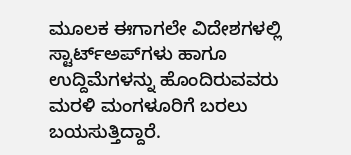ಮೂಲಕ ಈಗಾಗಲೇ ವಿದೇಶಗಳಲ್ಲಿ ಸ್ಟಾರ್ಟ್‌ಅಪ್‌ಗಳು ಹಾಗೂ ಉದ್ದಿಮೆಗಳನ್ನು ಹೊಂದಿರುವವರು ಮರಳಿ ಮಂಗಳೂರಿಗೆ ಬರಲು ಬಯಸುತ್ತಿದ್ದಾರೆ.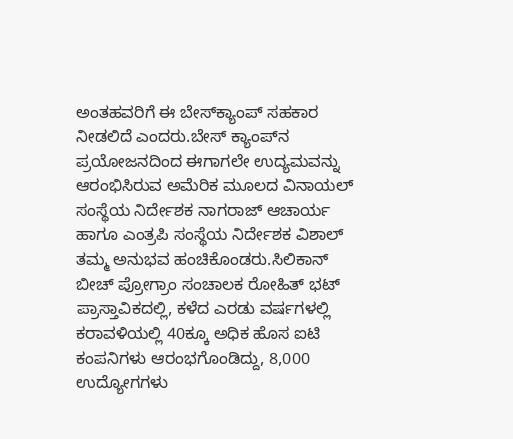ಅಂತಹವರಿಗೆ ಈ ಬೇಸ್‌ಕ್ಯಾಂಪ್‌ ಸಹಕಾರ ನೀಡಲಿದೆ ಎಂದರು.ಬೇಸ್‌ ಕ್ಯಾಂಪ್‌ನ ಪ್ರಯೋಜನದಿಂದ ಈಗಾಗಲೇ ಉದ್ಯಮವನ್ನು ಆರಂಭಿಸಿರುವ ಅಮೆರಿಕ ಮೂಲದ ವಿನಾಯಲ್‌ ಸಂಸ್ಥೆಯ ನಿರ್ದೇಶಕ ನಾಗರಾಜ್‌ ಆಚಾರ್ಯ ಹಾಗೂ ಎಂತ್ರಪಿ ಸಂಸ್ಥೆಯ ನಿರ್ದೇಶಕ ವಿಶಾಲ್‌ ತಮ್ಮ ಅನುಭವ ಹಂಚಿಕೊಂಡರು.ಸಿಲಿಕಾನ್‌ ಬೀಚ್‌ ಪ್ರೋಗ್ರಾಂ ಸಂಚಾಲಕ ರೋಹಿತ್‌ ಭಟ್‌ ಪ್ರಾಸ್ತಾವಿಕದಲ್ಲಿ, ಕಳೆದ ಎರಡು ವರ್ಷಗಳಲ್ಲಿ ಕರಾವಳಿಯಲ್ಲಿ 40ಕ್ಕೂ ಅಧಿಕ ಹೊಸ ಐಟಿ ಕಂಪನಿಗಳು ಆರಂಭಗೊಂಡಿದ್ದು, 8,000 ಉದ್ಯೋಗಗಳು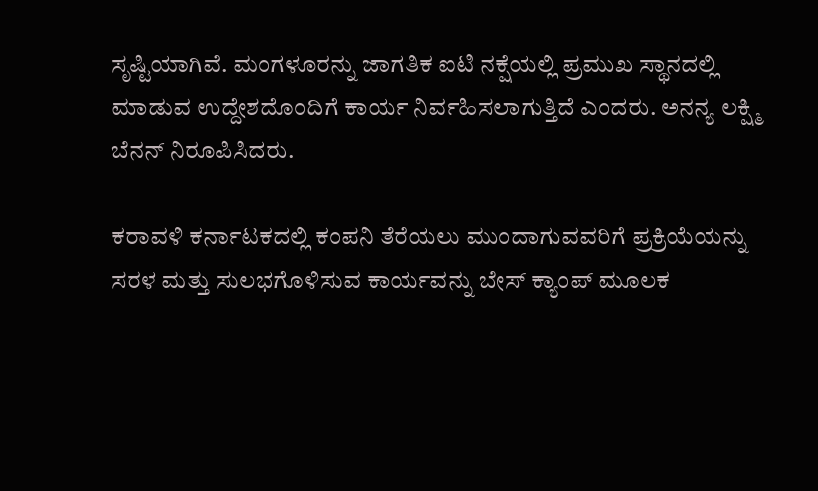ಸೃಷ್ಟಿಯಾಗಿವೆ. ಮಂಗಳೂರನ್ನು ಜಾಗತಿಕ ಐಟಿ ನಕ್ಷೆಯಲ್ಲಿ ಪ್ರಮುಖ ಸ್ಥಾನದಲ್ಲಿ ಮಾಡುವ ಉದ್ದೇಶದೊಂದಿಗೆ ಕಾರ್ಯ ನಿರ್ವಹಿಸಲಾಗುತ್ತಿದೆ ಎಂದರು. ಅನನ್ಯ ಲಕ್ಷ್ಮಿ ಬೆನನ್‌ ನಿರೂಪಿಸಿದರು.

ಕರಾವಳಿ ಕರ್ನಾಟಕದಲ್ಲಿ ಕಂಪನಿ ತೆರೆಯಲು ಮುಂದಾಗುವವರಿಗೆ ಪ್ರಕ್ರಿಯೆಯನ್ನು ಸರಳ ಮತ್ತು ಸುಲಭಗೊಳಿಸುವ ಕಾರ್ಯವನ್ನು ಬೇಸ್‌ ಕ್ಯಾಂಪ್‌ ಮೂಲಕ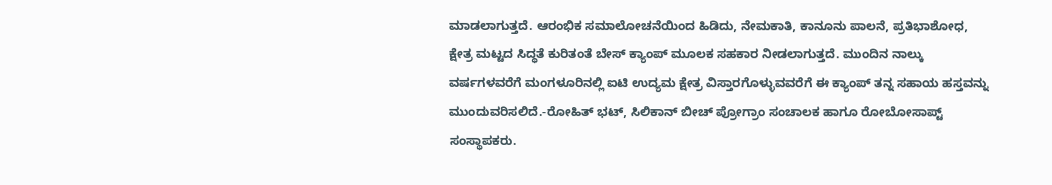ಮಾಡಲಾಗುತ್ತದೆ. ಆರಂಭಿಕ ಸಮಾಲೋಚನೆಯಿಂದ ಹಿಡಿದು, ನೇಮಕಾತಿ, ಕಾನೂನು ಪಾಲನೆ, ಪ್ರತಿಭಾಶೋಧ, ಕ್ಷೇತ್ರ ಮಟ್ಟದ ಸಿದ್ಧತೆ ಕುರಿತಂತೆ ಬೇಸ್‌ ಕ್ಯಾಂಪ್‌ ಮೂಲಕ ಸಹಕಾರ ನೀಡಲಾಗುತ್ತದೆ. ಮುಂದಿನ ನಾಲ್ಕು ವರ್ಷಗಳವರೆಗೆ ಮಂಗಳೂರಿನಲ್ಲಿ ಐಟಿ ಉದ್ಯಮ ಕ್ಷೇತ್ರ ವಿಸ್ತಾರಗೊಳ್ಳುವವರೆಗೆ ಈ ಕ್ಯಾಂಪ್‌ ತನ್ನ ಸಹಾಯ ಹಸ್ತವನ್ನು ಮುಂದುವರಿಸಲಿದೆ.-ರೋಹಿತ್‌ ಭಟ್‌, ಸಿಲಿಕಾನ್‌ ಬೀಚ್‌ ಪ್ರೋಗ್ರಾಂ ಸಂಚಾಲಕ ಹಾಗೂ ರೋಬೋಸಾಪ್ಟ್‌ ಸಂಸ್ಥಾಪಕರು.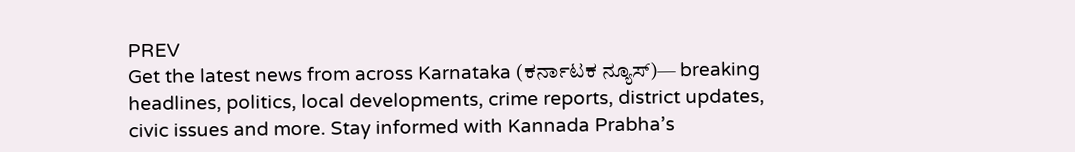PREV
Get the latest news from across Karnataka (ಕರ್ನಾಟಕ ನ್ಯೂಸ್)— breaking headlines, politics, local developments, crime reports, district updates, civic issues and more. Stay informed with Kannada Prabha’s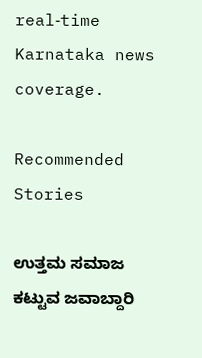real‑time Karnataka news coverage.

Recommended Stories

ಉತ್ತಮ ಸಮಾಜ ಕಟ್ಟುವ ಜವಾಬ್ದಾರಿ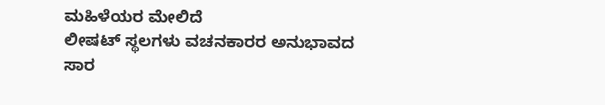ಮಹಿಳೆಯರ ಮೇಲಿದೆ
ಲೀಷಟ್ ಸ್ಥಲಗಳು ವಚನಕಾರರ ಅನುಭಾವದ ಸಾರ